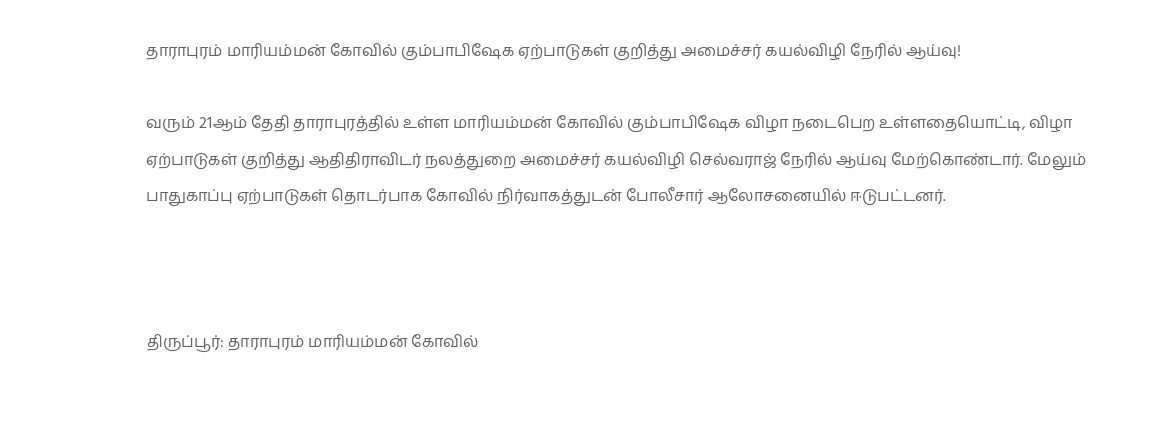தாராபுரம் மாரியம்மன் கோவில் கும்பாபிஷேக ஏற்பாடுகள் குறித்து அமைச்சர் கயல்விழி நேரில் ஆய்வு!

வரும் 21ஆம் தேதி தாராபுரத்தில் உள்ள மாரியம்மன் கோவில் கும்பாபிஷேக விழா நடைபெற உள்ளதையொட்டி, விழா ஏற்பாடுகள் குறித்து ஆதிதிராவிடர் நலத்துறை அமைச்சர் கயல்விழி செல்வராஜ் நேரில் ஆய்வு மேற்கொண்டார். மேலும் பாதுகாப்பு ஏற்பாடுகள் தொடர்பாக கோவில் நிர்வாகத்துடன் போலீசார் ஆலோசனையில் ஈடுபட்டனர்.



திருப்பூர்: தாராபுரம் மாரியம்மன் கோவில்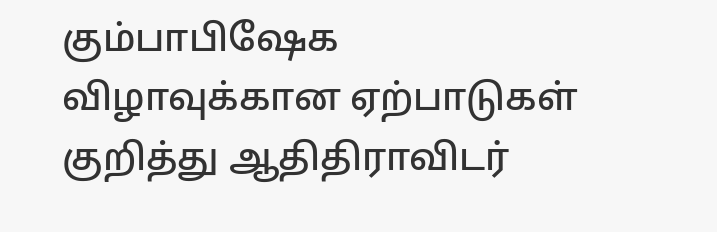கும்பாபிஷேக விழாவுக்கான ஏற்பாடுகள் குறித்து ஆதிதிராவிடர்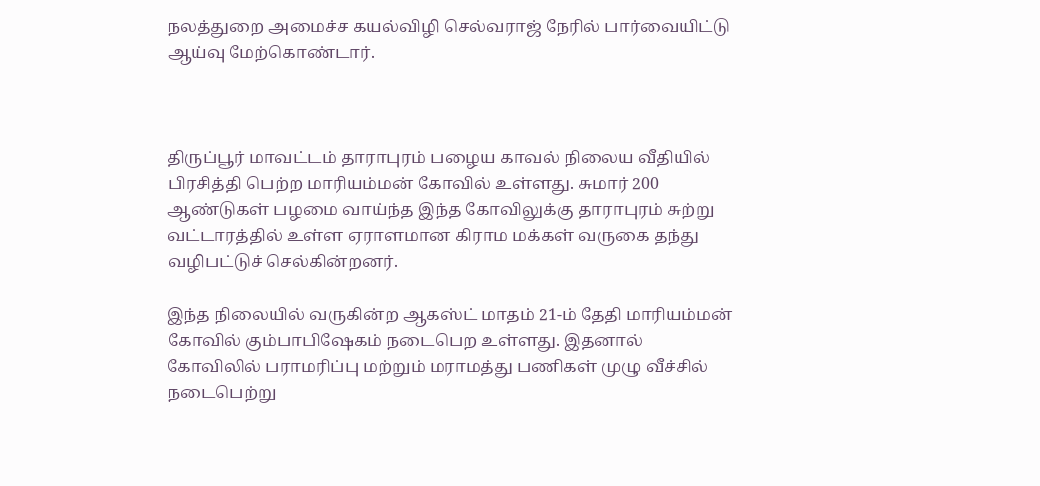நலத்துறை அமைச்ச கயல்விழி செல்வராஜ் நேரில் பார்வையிட்டு ஆய்வு மேற்கொண்டார்.



திருப்பூர் மாவட்டம் தாராபுரம் பழைய காவல் நிலைய வீதியில் பிரசித்தி பெற்ற மாரியம்மன் கோவில் உள்ளது. சுமார் 200 ஆண்டுகள் பழமை வாய்ந்த இந்த கோவிலுக்கு தாராபுரம் சுற்று வட்டாரத்தில் உள்ள ஏராளமான கிராம மக்கள் வருகை தந்து வழிபட்டுச் செல்கின்றனர்.

இந்த நிலையில் வருகின்ற ஆகஸ்ட் மாதம் 21-ம் தேதி மாரியம்மன் கோவில் கும்பாபிஷேகம் நடைபெற உள்ளது. இதனால் கோவிலில் பராமரிப்பு மற்றும் மராமத்து பணிகள் முழு வீச்சில் நடைபெற்று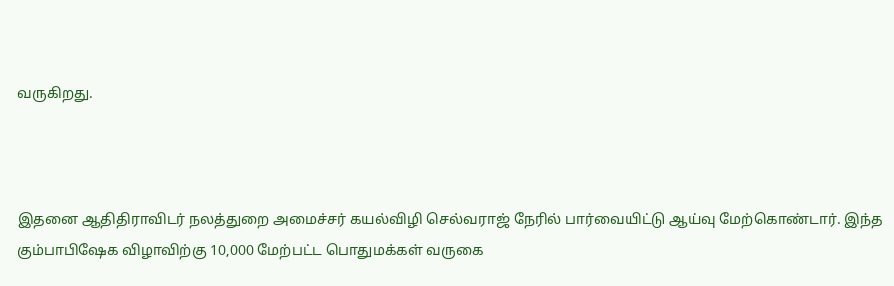வருகிறது.



இதனை ஆதிதிராவிடர் நலத்துறை அமைச்சர் கயல்விழி செல்வராஜ் நேரில் பார்வையிட்டு ஆய்வு மேற்கொண்டார். இந்த கும்பாபிஷேக விழாவிற்கு 10,000 மேற்பட்ட பொதுமக்கள் வருகை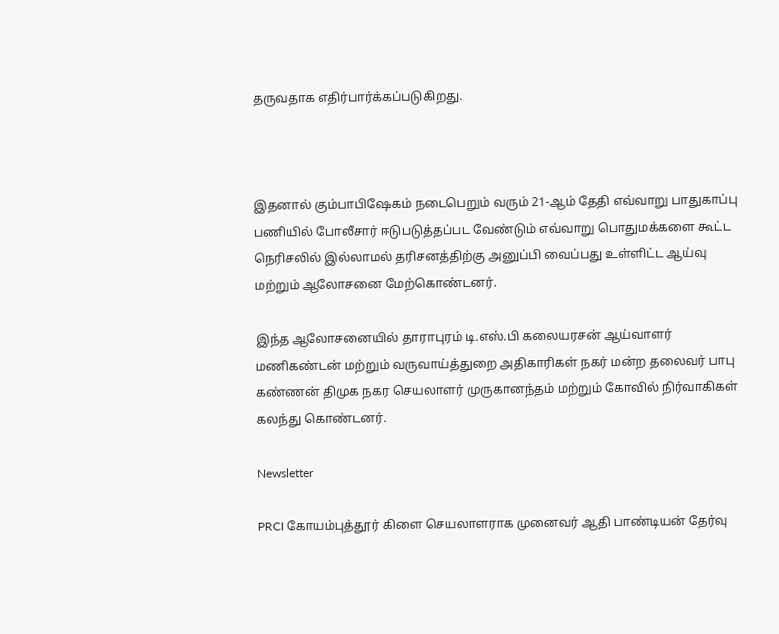தருவதாக எதிர்பார்க்கப்படுகிறது.



இதனால் கும்பாபிஷேகம் நடைபெறும் வரும் 21-ஆம் தேதி எவ்வாறு பாதுகாப்பு பணியில் போலீசார் ஈடுபடுத்தப்பட வேண்டும் எவ்வாறு பொதுமக்களை கூட்ட நெரிசலில் இல்லாமல் தரிசனத்திற்கு அனுப்பி வைப்பது உள்ளிட்ட ஆய்வு மற்றும் ஆலோசனை மேற்கொண்டனர்.

இந்த ஆலோசனையில் தாராபுரம் டி.எஸ்.பி கலையரசன் ஆய்வாளர் மணிகண்டன் மற்றும் வருவாய்த்துறை அதிகாரிகள் நகர் மன்ற தலைவர் பாபு கண்ணன் திமுக நகர செயலாளர் முருகானந்தம் மற்றும் கோவில் நிர்வாகிகள் கலந்து கொண்டனர்.

Newsletter

PRCI கோயம்புத்தூர் கிளை செயலாளராக முனைவர் ஆதி பாண்டியன் தேர்வு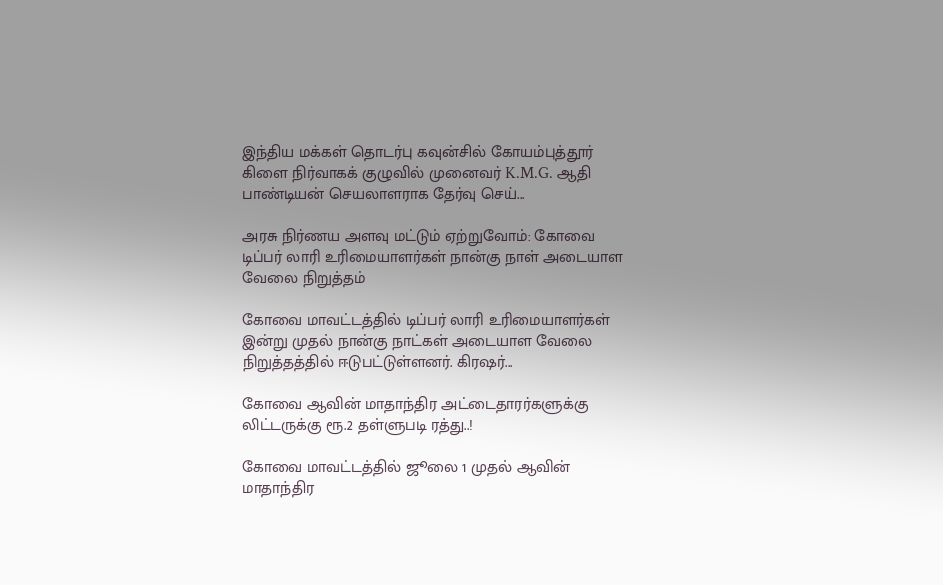இந்திய மக்கள் தொடர்பு கவுன்சில் கோயம்புத்தூர் கிளை நிர்வாகக் குழுவில் முனைவர் K.M.G. ஆதி பாண்டியன் செயலாளராக தேர்வு செய்...

அரசு நிர்ணய அளவு மட்டும் ஏற்றுவோம்: கோவை டிப்பர் லாரி உரிமையாளர்கள் நான்கு நாள் அடையாள வேலை நிறுத்தம்

கோவை மாவட்டத்தில் டிப்பர் லாரி உரிமையாளர்கள் இன்று முதல் நான்கு நாட்கள் அடையாள வேலை நிறுத்தத்தில் ஈடுபட்டுள்ளனர். கிரஷர்...

கோவை ஆவின் மாதாந்திர அட்டைதாரர்களுக்கு லிட்டருக்கு ரூ.2 தள்ளுபடி ரத்து..!

கோவை மாவட்டத்தில் ஜூலை 1 முதல் ஆவின் மாதாந்திர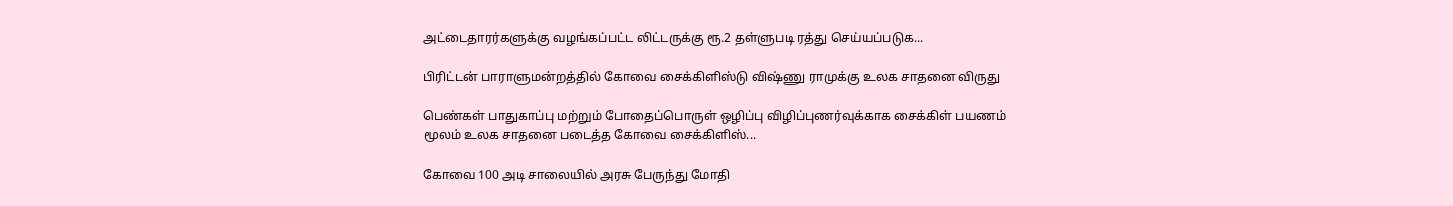அட்டைதாரர்களுக்கு வழங்கப்பட்ட லிட்டருக்கு ரூ.2 தள்ளுபடி ரத்து செய்யப்படுக...

பிரிட்டன் பாராளுமன்றத்தில் கோவை சைக்கிளிஸ்டு விஷ்ணு ராமுக்கு உலக சாதனை விருது

பெண்கள் பாதுகாப்பு மற்றும் போதைப்பொருள் ஒழிப்பு விழிப்புணர்வுக்காக சைக்கிள் பயணம் மூலம் உலக சாதனை படைத்த கோவை சைக்கிளிஸ்...

கோவை 100 அடி சாலையில் அரசு பேருந்து மோதி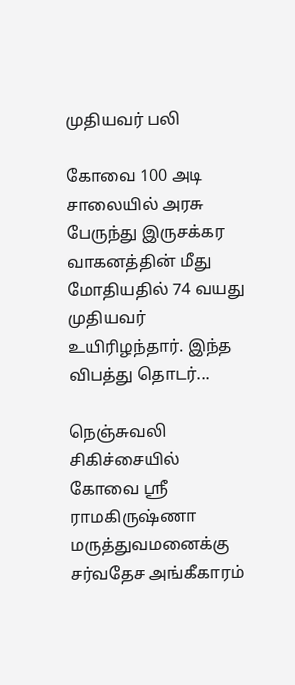முதியவர் பலி

கோவை 100 அடி சாலையில் அரசு பேருந்து இருசக்கர வாகனத்தின் மீது மோதியதில் 74 வயது முதியவர் உயிரிழந்தார். இந்த விபத்து தொடர்...

நெஞ்சுவலி சிகிச்சையில் கோவை ஸ்ரீ ராமகிருஷ்ணா மருத்துவமனைக்கு சர்வதேச அங்கீகாரம்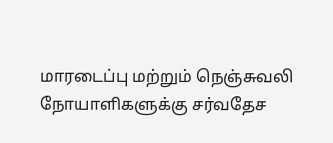மாரடைப்பு மற்றும் நெஞ்சுவலி நோயாளிகளுக்கு சர்வதேச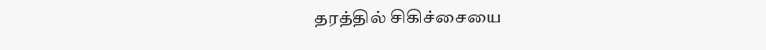தரத்தில் சிகிச்சையை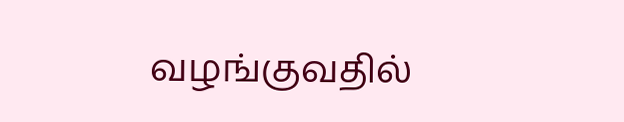வழங்குவதில்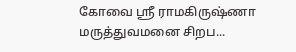கோவை ஸ்ரீ ராமகிருஷ்ணா மருத்துவமனை சிறப...